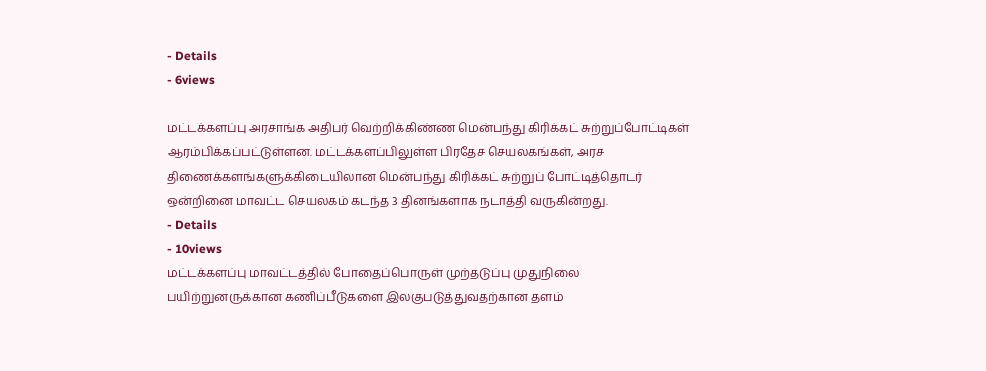- Details
- 6views

மட்டக்களப்பு அரசாங்க அதிபர் வெற்றிக்கிண்ண மென்பந்து கிரிக்கட் சுற்றுப்போட்டிகள் ஆரம்பிக்கப்பட்டுள்ளன. மட்டக்களப்பிலுள்ள பிரதேச செயலகங்கள், அரச திணைக்களங்களுக்கிடையிலான மென்பந்து கிரிக்கட் சுற்றுப் போட்டித்தொடர் ஒன்றினை மாவட்ட செயலகம் கடந்த 3 தினங்களாக நடாத்தி வருகின்றது.
- Details
- 10views
மட்டக்களப்பு மாவட்டத்தில் போதைப்பொருள் முற்தடுப்பு முதுநிலை பயிற்றுனருக்கான கணிப்பீடுகளை இலகுபடுத்துவதற்கான தளம்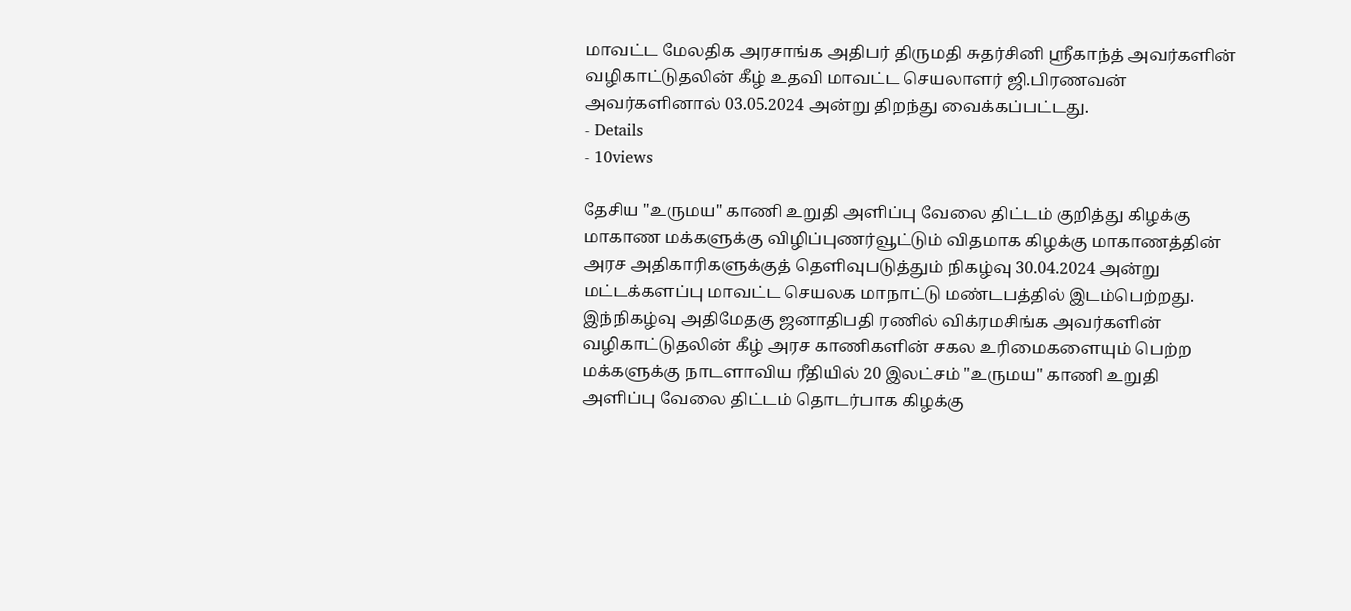மாவட்ட மேலதிக அரசாங்க அதிபர் திருமதி சுதர்சினி ஸ்ரீகாந்த் அவர்களின் வழிகாட்டுதலின் கீழ் உதவி மாவட்ட செயலாளர் ஜி.பிரணவன் அவர்களினால் 03.05.2024 அன்று திறந்து வைக்கப்பட்டது.
- Details
- 10views

தேசிய "உருமய" காணி உறுதி அளிப்பு வேலை திட்டம் குறித்து கிழக்கு மாகாண மக்களுக்கு விழிப்புணர்வூட்டும் விதமாக கிழக்கு மாகாணத்தின் அரச அதிகாரிகளுக்குத் தெளிவுபடுத்தும் நிகழ்வு 30.04.2024 அன்று மட்டக்களப்பு மாவட்ட செயலக மாநாட்டு மண்டபத்தில் இடம்பெற்றது. இந்நிகழ்வு அதிமேதகு ஜனாதிபதி ரணில் விக்ரமசிங்க அவர்களின் வழிகாட்டுதலின் கீழ் அரச காணிகளின் சகல உரிமைகளையும் பெற்ற மக்களுக்கு நாடளாவிய ரீதியில் 20 இலட்சம் "உருமய" காணி உறுதி அளிப்பு வேலை திட்டம் தொடர்பாக கிழக்கு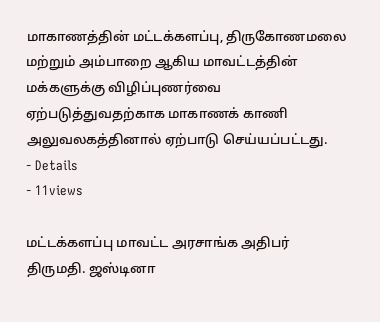மாகாணத்தின் மட்டக்களப்பு, திருகோணமலை மற்றும் அம்பாறை ஆகிய மாவட்டத்தின் மக்களுக்கு விழிப்புணர்வை ஏற்படுத்துவதற்காக மாகாணக் காணி அலுவலகத்தினால் ஏற்பாடு செய்யப்பட்டது.
- Details
- 11views

மட்டக்களப்பு மாவட்ட அரசாங்க அதிபர் திருமதி. ஜஸ்டினா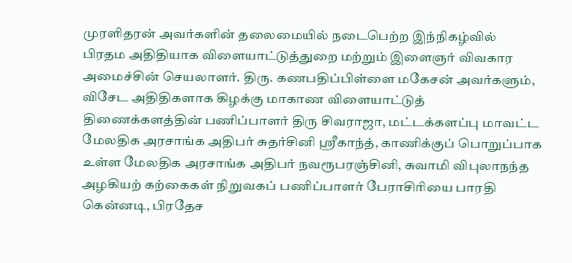முரளிதரன் அவர்களின் தலைமையில் நடைபெற்ற இந்நிகழ்வில் பிரதம அதிதியாக விளையாட்டுத்துறை மற்றும் இளைஞர் விவகார அமைச்சின் செயலாளர். திரு. கணபதிப்பிள்ளை மகேசன் அவர்களும், விசேட அதிதிகளாக கிழக்கு மாகாண விளையாட்டுத் திணைக்களத்தின் பணிப்பாளர் திரு சிவராஜா, மட்டக்களப்பு மாவட்ட மேலதிக அரசாங்க அதிபர் சுதர்சினி ஸ்ரீகாந்த், காணிக்குப் பொறுப்பாக உள்ள மேலதிக அரசாங்க அதிபர் நவரூபரஞ்சினி, சுவாமி விபுலாநந்த அழகியற் கற்கைகள் நிறுவகப் பணிப்பாளர் பேராசிரியை பாரதி கென்னடி, பிரதேச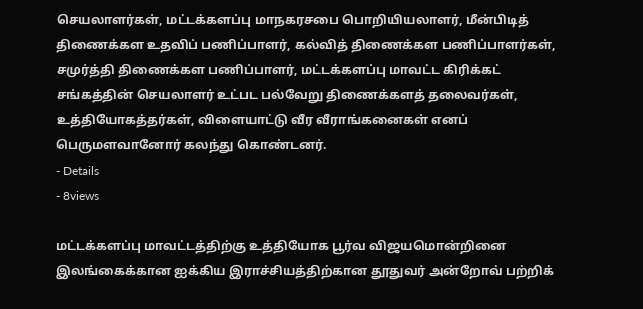செயலாளர்கள், மட்டக்களப்பு மாநகரசபை பொறியியலாளர், மீன்பிடித் திணைக்கள உதவிப் பணிப்பாளர், கல்வித் திணைக்கள பணிப்பாளர்கள், சமுர்த்தி திணைக்கள பணிப்பாளர், மட்டக்களப்பு மாவட்ட கிரிக்கட் சங்கத்தின் செயலாளர் உட்பட பல்வேறு திணைக்களத் தலைவர்கள், உத்தியோகத்தர்கள், விளையாட்டு வீர வீராங்கனைகள் எனப் பெருமளவானோர் கலந்து கொண்டனர்.
- Details
- 8views

மட்டக்களப்பு மாவட்டத்திற்கு உத்தியோக பூர்வ விஜயமொன்றினை இலங்கைக்கான ஐக்கிய இராச்சியத்திற்கான தூதுவர் அன்றோவ் பற்றிக்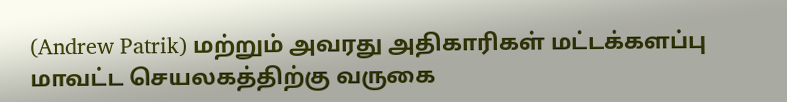(Andrew Patrik) மற்றும் அவரது அதிகாரிகள் மட்டக்களப்பு மாவட்ட செயலகத்திற்கு வருகை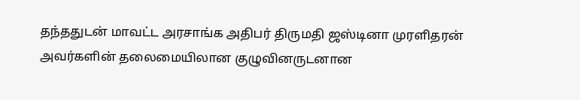தந்ததுடன் மாவட்ட அரசாங்க அதிபர் திருமதி ஜஸ்டினா முரளிதரன் அவர்களின் தலைமையிலான குழுவினருடனான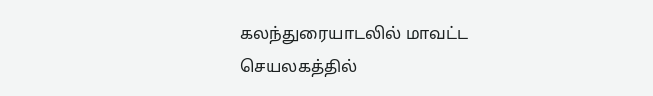கலந்துரையாடலில் மாவட்ட செயலகத்தில்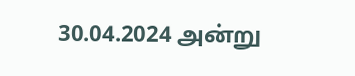30.04.2024 அன்று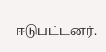ஈடுபட்டனர்.